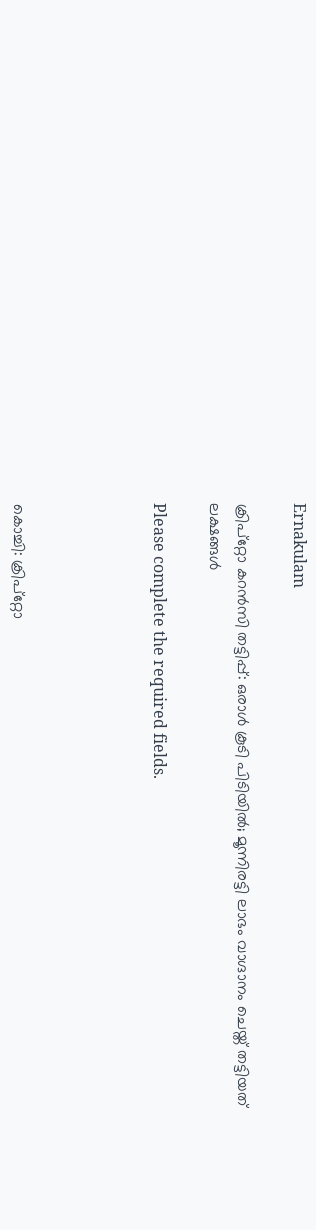Ernakulam

ക്രിപ്റ്റോ കറൻസി തട്ടിപ്പ്: ഒരാൾ കൂടി പിടിയിൽ; മൂന്നിരട്ടി ലാഭം വാഗ്ദാനം ചെയ്ത് തട്ടിയത് ലക്ഷങ്ങൾ

Please complete the required fields.




കൊച്ചി: ക്രിപ്റ്റോ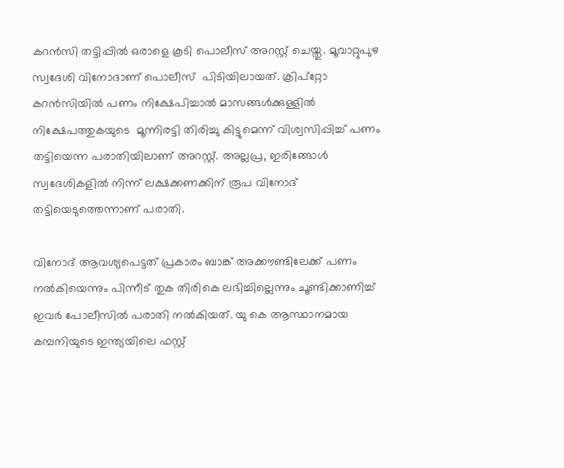കറൻസി തട്ടിപ്പില്‍ ഒരാളെ കൂടി പൊലീസ് അറസ്റ്റ് ചെയ്തു. മൂവാറ്റുപുഴ സ്വദേശി വിനോദാണ് പൊലീസ്  പിടിയിലായത്. ക്രിപ്റ്റോ കറൻസിയില്‍ പണം നിക്ഷേപിച്ചാല്‍ മാസങ്ങള്‍ക്കുള്ളില്‍ നിക്ഷേപത്തുകയുടെ  മൂന്നിരട്ടി തിരിച്ചു കിട്ടുമെന്ന് വിശ്വസിപ്പിച്ച് പണം തട്ടിയെന്ന പരാതിയിലാണ് അറസ്റ്റ്. അല്ലപ്ര, ഇരിങ്ങോൾ സ്വദേശികളില്‍ നിന്ന് ലക്ഷക്കണക്കിന് രൂപ വിനോദ് തട്ടിയെടുത്തെന്നാണ് പരാതി.

വിനോദ് ആവശ്യപെട്ടത് പ്രകാരം ബാങ്ക് അക്കൗണ്ടിലേക്ക് പണം നല്‍കിയെന്നും പിന്നീട് തുക തിരികെ ലഭിച്ചില്ലെന്നും ചൂണ്ടിക്കാണിച്ച് ഇവര്‍ പോലീസിൽ പരാതി നൽകിയത്. യു കെ ആസ്ഥാനമായ കമ്പനിയുടെ ഇന്ത്യയിലെ ഫസ്റ്റ്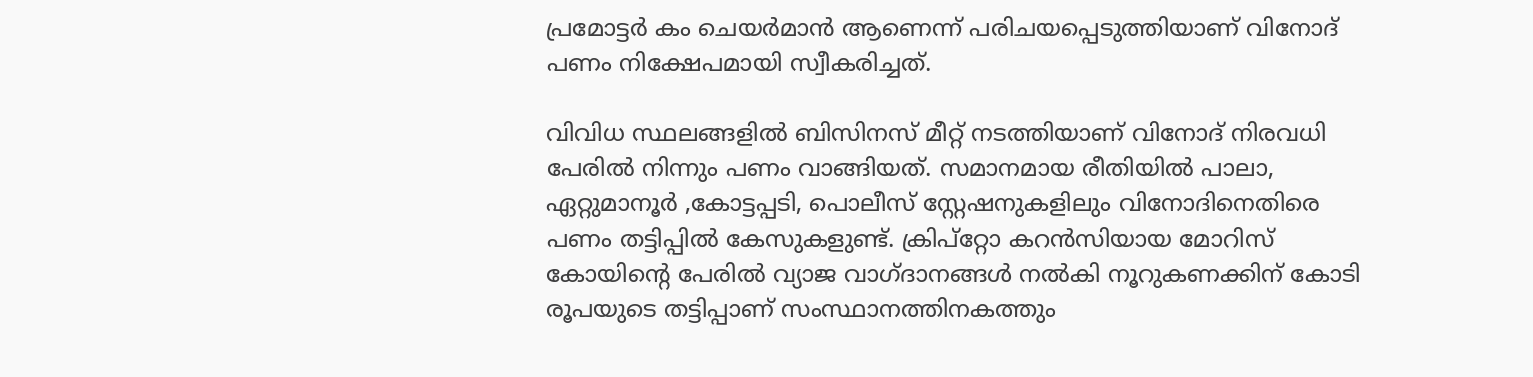പ്രമോട്ടർ കം ചെയർമാൻ ആണെന്ന് പരിചയപ്പെടുത്തിയാണ് വിനോദ് പണം നിക്ഷേപമായി സ്വീകരിച്ചത്.

വിവിധ സ്ഥലങ്ങളിൽ ബിസിനസ് മീറ്റ് നടത്തിയാണ് വിനോദ് നിരവധി പേരിൽ നിന്നും പണം വാങ്ങിയത്. സമാനമായ രീതിയിൽ പാലാ, ഏറ്റുമാനൂർ ,കോട്ടപ്പടി, പൊലീസ് സ്റ്റേഷനുകളിലും വിനോദിനെതിരെ  പണം തട്ടിപ്പില്‍ കേസുകളുണ്ട്. ക്രിപ്റ്റോ കറൻസിയായ മോറിസ് കോയിന്‍റെ പേരിൽ വ്യാജ വാഗ്ദാനങ്ങൾ നൽകി നൂറുകണക്കിന് കോടി രൂപയുടെ തട്ടിപ്പാണ് സംസ്ഥാനത്തിനകത്തും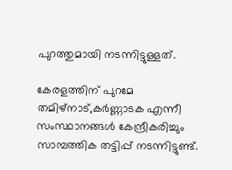പുറത്തുമായി നടന്നിട്ടുള്ളത്.

കേരളത്തിന് പുറമേ തമിഴ്നാട്,കര്‍ണ്ണാടക എന്നീ സംസ്ഥാനങ്ങള്‍ കേന്ദ്രീകരിച്ചും സാമ്പത്തിക തട്ടിപ്പ് നടന്നിട്ടുണ്ട്.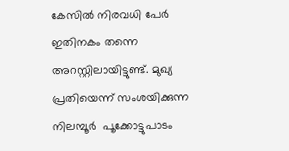കേസില്‍ നിരവധി പേര്‍ ഇതിനകം തന്നെ അറസ്റ്റിലായിട്ടുണ്ട്. മുഖ്യ പ്രതിയെന്ന് സംശയിക്കുന്ന നിലമ്പൂര്‍  പൂക്കോട്ടുപാടം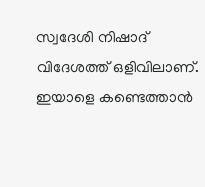സ്വദേശി നിഷാദ് വിദേശത്ത് ഒളിവിലാണ്. ഇയാളെ കണ്ടെത്താൻ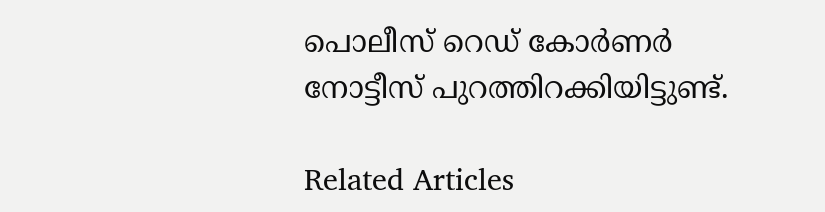പൊലീസ് റെഡ് കോര്‍ണര്‍ നോട്ടീസ് പുറത്തിറക്കിയിട്ടുണ്ട്.

Related Articles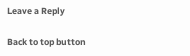Leave a Reply

Back to top button